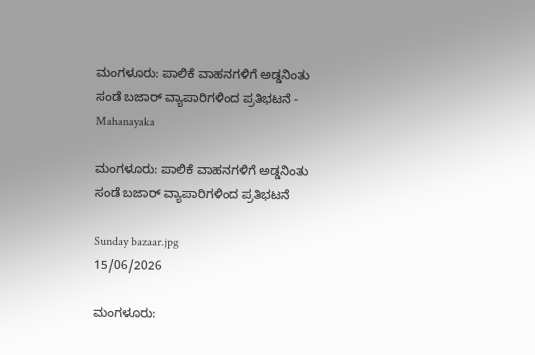ಮಂಗಳೂರು: ಪಾಲಿಕೆ ವಾಹನಗಳಿಗೆ ಅಡ್ಡನಿಂತು ಸಂಡೆ ಬಜಾರ್ ವ್ಯಾಪಾರಿಗಳಿಂದ ಪ್ರತಿಭಟನೆ - Mahanayaka

ಮಂಗಳೂರು: ಪಾಲಿಕೆ ವಾಹನಗಳಿಗೆ ಅಡ್ಡನಿಂತು ಸಂಡೆ ಬಜಾರ್ ವ್ಯಾಪಾರಿಗಳಿಂದ ಪ್ರತಿಭಟನೆ

Sunday bazaar.jpg
15/06/2026

ಮಂಗಳೂರು: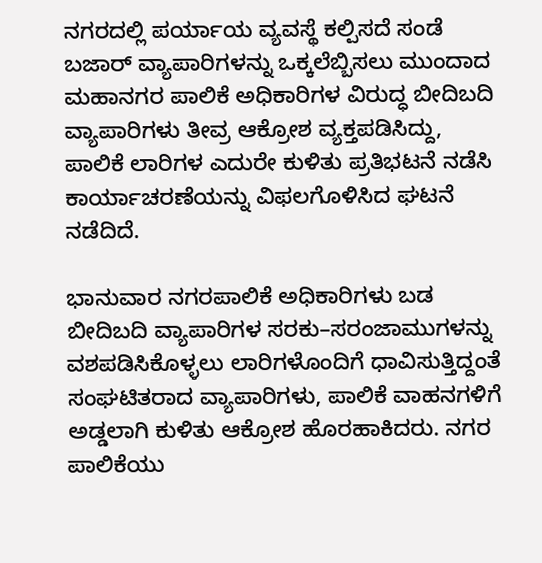ನಗರದಲ್ಲಿ ಪರ್ಯಾಯ ವ್ಯವಸ್ಥೆ ಕಲ್ಪಿಸದೆ ಸಂಡೆ ಬಜಾರ್ ವ್ಯಾಪಾರಿಗಳನ್ನು ಒಕ್ಕಲೆಬ್ಬಿಸಲು ಮುಂದಾದ ಮಹಾನಗರ ಪಾಲಿಕೆ ಅಧಿಕಾರಿಗಳ ವಿರುದ್ಧ ಬೀದಿಬದಿ ವ್ಯಾಪಾರಿಗಳು ತೀವ್ರ ಆಕ್ರೋಶ ವ್ಯಕ್ತಪಡಿಸಿದ್ದು, ಪಾಲಿಕೆ ಲಾರಿಗಳ ಎದುರೇ ಕುಳಿತು ಪ್ರತಿಭಟನೆ ನಡೆಸಿ ಕಾರ್ಯಾಚರಣೆಯನ್ನು ವಿಫಲಗೊಳಿಸಿದ ಘಟನೆ ನಡೆದಿದೆ.

ಭಾನುವಾರ ನಗರಪಾಲಿಕೆ ಅಧಿಕಾರಿಗಳು ಬಡ ಬೀದಿಬದಿ ವ್ಯಾಪಾರಿಗಳ ಸರಕು–ಸರಂಜಾಮುಗಳನ್ನು ವಶಪಡಿಸಿಕೊಳ್ಳಲು ಲಾರಿಗಳೊಂದಿಗೆ ಧಾವಿಸುತ್ತಿದ್ದಂತೆ ಸಂಘಟಿತರಾದ ವ್ಯಾಪಾರಿಗಳು, ಪಾಲಿಕೆ ವಾಹನಗಳಿಗೆ ಅಡ್ಡಲಾಗಿ ಕುಳಿತು ಆಕ್ರೋಶ ಹೊರಹಾಕಿದರು. ನಗರ ಪಾಲಿಕೆಯು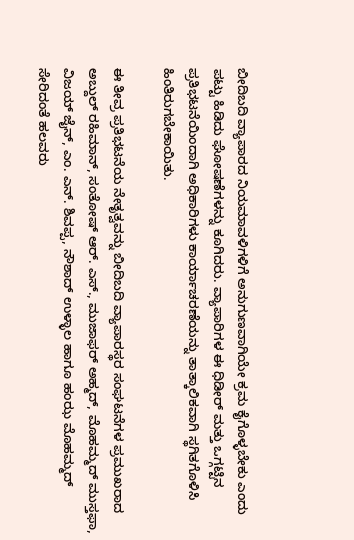ಬೀದಿಬದಿ ವ್ಯಾಪಾರದ ನಿಯಮಾವಳಿಗಳಿಗೆ ಅನುಗುಣವಾಗಿಯೇ ಕ್ರಮ ಕೈಗೊಳ್ಳಬೇಕು ಎಂದು ಪಟ್ಟು ಹಿಡಿದು ಘೋಷಣೆಗಳನ್ನು ಕೂಗಿದರು. ವ್ಯಾಪಾರಿಗಳ ಈ ಧಿಡೀರ್ ಮತ್ತು ಒಗ್ಗಟ್ಟಿನ ಪ್ರತಿಭಟನೆಯಿಂದಾಗಿ ಅಧಿಕಾರಿಗಳು ಕಾರ್ಯಾಚರಣೆಯನ್ನು ತಾತ್ಕಾಲಿಕವಾಗಿ ಸ್ಥಗಿತಗೊಳಿಸಿ ಹಿಂತಿರುಗಬೇಕಾಯಿತು.

ಈ ತೀವ್ರ ಪ್ರತಿಭಟನೆಯ ನೇತೃತ್ವವನ್ನು ಬೀದಿಬದಿ ವ್ಯಾಪಾರಸ್ಥರ ಸಂಘಟನೆಗಳ ಪ್ರಮುಖರಾದ ಅಬ್ದುಲ್ ರಹಿಮಾನ್, ಸಂತೋಷ್ ಆರ್. ಎಸ್., ಮುಜಾಫರ್ ಅಹ್ಮದ್, ಮೊಹಮ್ಮದ್ ಮುಸ್ತಫಾ, ವಿಜಯ್ ಜೈನ್, ಎಂ. ಎನ್. ಶಿವಪ್ಪ, ನೌಶಾದ್ ಉಳ್ಳಾಲ ಹಾಗೂ ಹಂಝ ಮೊಹಮ್ಮದ್ ಸೇರಿದಂತೆ ಹಲವರು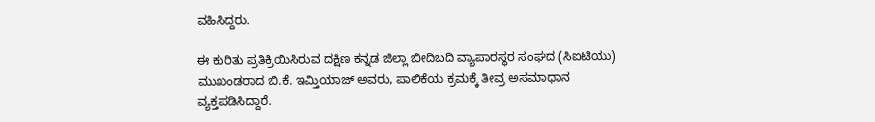ವಹಿಸಿದ್ದರು.

ಈ ಕುರಿತು ಪ್ರತಿಕ್ರಿಯಿಸಿರುವ ದಕ್ಷಿಣ ಕನ್ನಡ ಜಿಲ್ಲಾ ಬೀದಿಬದಿ ವ್ಯಾಪಾರಸ್ಥರ ಸಂಘದ (ಸಿಐಟಿಯು) ಮುಖಂಡರಾದ ಬಿ.ಕೆ. ಇಮ್ತಿಯಾಜ್ ಅವರು, ಪಾಲಿಕೆಯ ಕ್ರಮಕ್ಕೆ ತೀವ್ರ ಅಸಮಾಧಾನ ವ್ಯಕ್ತಪಡಿಸಿದ್ದಾರೆ.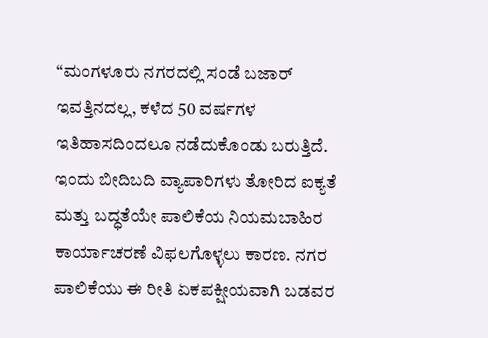“ಮಂಗಳೂರು ನಗರದಲ್ಲಿ ಸಂಡೆ ಬಜಾರ್ ಇವತ್ತಿನದಲ್ಲ, ಕಳೆದ 50 ವರ್ಷಗಳ ಇತಿಹಾಸದಿಂದಲೂ ನಡೆದುಕೊಂಡು ಬರುತ್ತಿದೆ. ಇಂದು ಬೀದಿಬದಿ ವ್ಯಾಪಾರಿಗಳು ತೋರಿದ ಐಕ್ಯತೆ ಮತ್ತು ಬದ್ಧತೆಯೇ ಪಾಲಿಕೆಯ ನಿಯಮಬಾಹಿರ ಕಾರ್ಯಾಚರಣೆ ವಿಫಲಗೊಳ್ಳಲು ಕಾರಣ. ನಗರ ಪಾಲಿಕೆಯು ಈ ರೀತಿ ಏಕಪಕ್ಷೀಯವಾಗಿ ಬಡವರ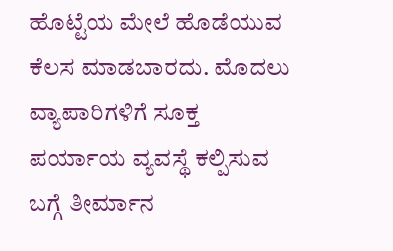ಹೊಟ್ಟೆಯ ಮೇಲೆ ಹೊಡೆಯುವ ಕೆಲಸ ಮಾಡಬಾರದು. ಮೊದಲು ವ್ಯಾಪಾರಿಗಳಿಗೆ ಸೂಕ್ತ ಪರ್ಯಾಯ ವ್ಯವಸ್ಥೆ ಕಲ್ಪಿಸುವ ಬಗ್ಗೆ ತೀರ್ಮಾನ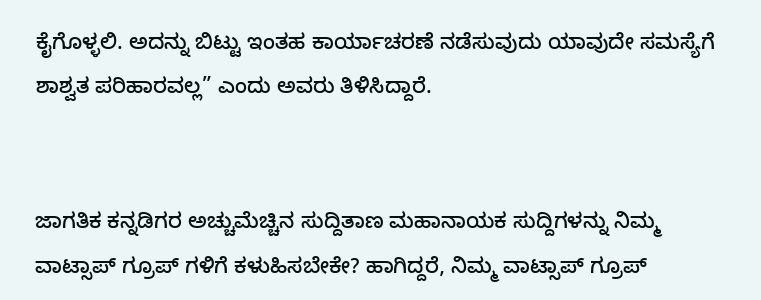ಕೈಗೊಳ್ಳಲಿ. ಅದನ್ನು ಬಿಟ್ಟು ಇಂತಹ ಕಾರ್ಯಾಚರಣೆ ನಡೆಸುವುದು ಯಾವುದೇ ಸಮಸ್ಯೆಗೆ ಶಾಶ್ವತ ಪರಿಹಾರವಲ್ಲ” ಎಂದು ಅವರು ತಿಳಿಸಿದ್ದಾರೆ.


ಜಾಗತಿಕ ಕನ್ನಡಿಗರ ಅಚ್ಚುಮೆಚ್ಚಿನ ಸುದ್ದಿತಾಣ ಮಹಾನಾಯಕ ಸುದ್ದಿಗಳನ್ನು ನಿಮ್ಮ ವಾಟ್ಸಾಪ್ ಗ್ರೂಪ್ ಗಳಿಗೆ ಕಳುಹಿಸಬೇಕೇ? ಹಾಗಿದ್ದರೆ, ನಿಮ್ಮ ವಾಟ್ಸಾಪ್ ಗ್ರೂಪ್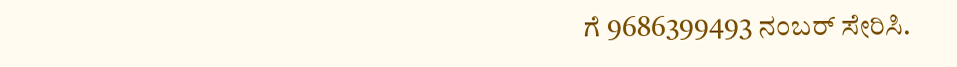ಗೆ 9686399493 ನಂಬರ್ ಸೇರಿಸಿ.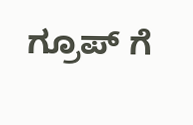ಗ್ರೂಪ್ ಗೆ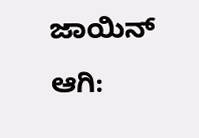ಜಾಯಿನ್ ಆಗಿ: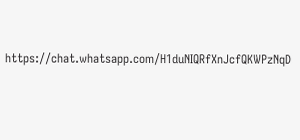https://chat.whatsapp.com/H1duNIQRfXnJcfQKWPzNqD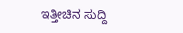ಇತ್ತೀಚಿನ ಸುದ್ದಿ